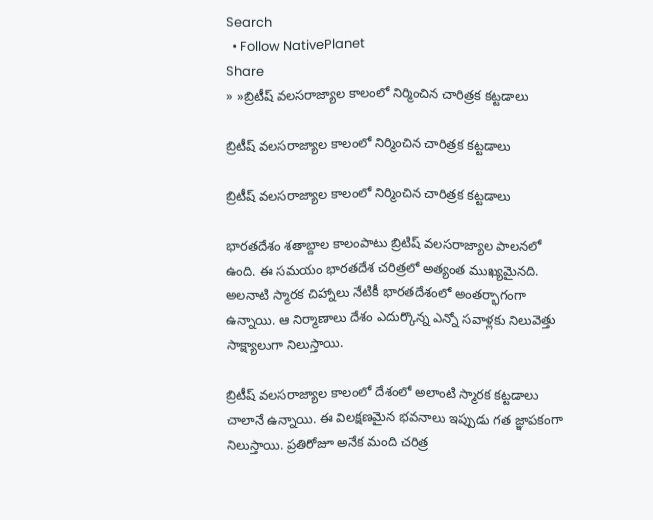Search
  • Follow NativePlanet
Share
» »బ్రిటీష్ వలసరాజ్యాల కాలంలో నిర్మించిన చారిత్రక కట్టడాలు

బ్రిటీష్ వలసరాజ్యాల కాలంలో నిర్మించిన చారిత్రక కట్టడాలు

బ్రిటీష్ వలసరాజ్యాల కాలంలో నిర్మించిన చారిత్రక కట్టడాలు

భారతదేశం శ‌తాబ్దాల కాలంపాటు బ్రిటిష్ వ‌ల‌స‌రాజ్యాల పాల‌న‌లో ఉంది. ఈ స‌మ‌యం భారతదేశ చరిత్రలో అత్యంత ముఖ్యమైనది. అలనాటి స్మారక చిహ్నాలు నేటికీ భారతదేశంలో అంతర్భాగంగా ఉన్నాయి. ఆ నిర్మాణాలు దేశం ఎదుర్కొన్న ఎన్నో స‌వాళ్ల‌కు నిలువెత్తు సాక్ష్యాలుగా నిలుస్తాయి.

బ్రిటీష్ వలసరాజ్యాల కాలంలో దేశంలో అలాంటి స్మారక కట్టడాలు చాలానే ఉన్నాయి. ఈ విలక్షణమైన భవనాలు ఇప్పుడు గత జ్ఞాపకంగా నిలుస్తాయి. ప్రతిరోజూ అనేక మంది చరిత్ర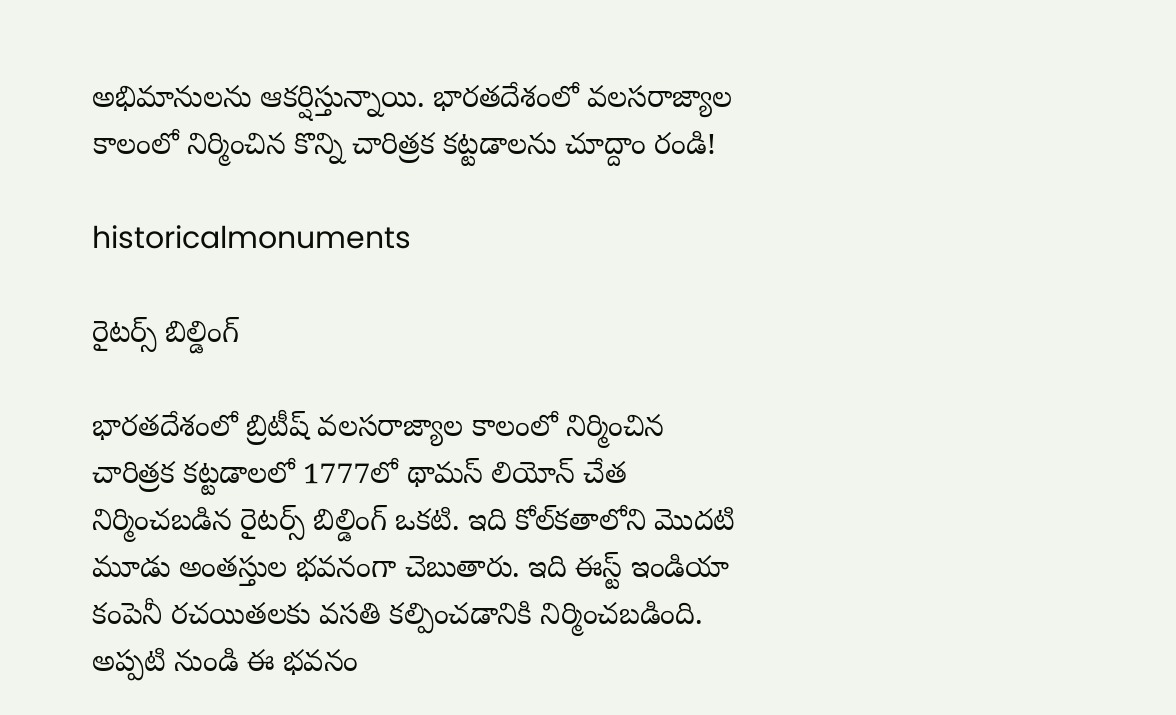అభిమానులను ఆకర్షిస్తున్నాయి. భారతదేశంలో వలసరాజ్యాల కాలంలో నిర్మించిన కొన్ని చారిత్రక కట్టడాలను చూద్దాం రండి!

historicalmonuments

రైట‌ర్స్ బిల్డింగ్‌

భారతదేశంలో బ్రిటీష్ వలసరాజ్యాల కాలంలో నిర్మించిన చారిత్రక కట్టడాలలో 1777లో థామస్ లియోన్ చేత నిర్మించబడిన రైటర్స్ బిల్డింగ్ ఒక‌టి. ఇది కోల్‌కతాలోని మొదటి మూడు అంతస్తుల భ‌వ‌నంగా చెబుతారు. ఇది ఈస్ట్ ఇండియా కంపెనీ రచయితలకు వసతి కల్పించడానికి నిర్మించబడింది. అప్పటి నుండి ఈ భవనం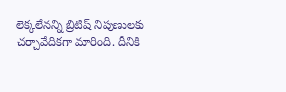లెక్కలేనన్ని బ్రిటిష్ నిపుణులకు చ‌ర్చావేదిక‌గా మారింది. దీనికి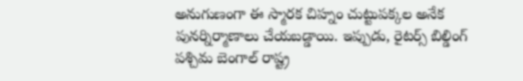అనుగుణంగా ఈ స్మారక చిహ్నం చుట్టుపక్కల అనేక పునర్నిర్మాణాలు చేయబడ్డాయి. ఇప్పుడు, రైటర్స్ బిల్డింగ్ పశ్చిమ బెంగాల్ రాష్ట్ర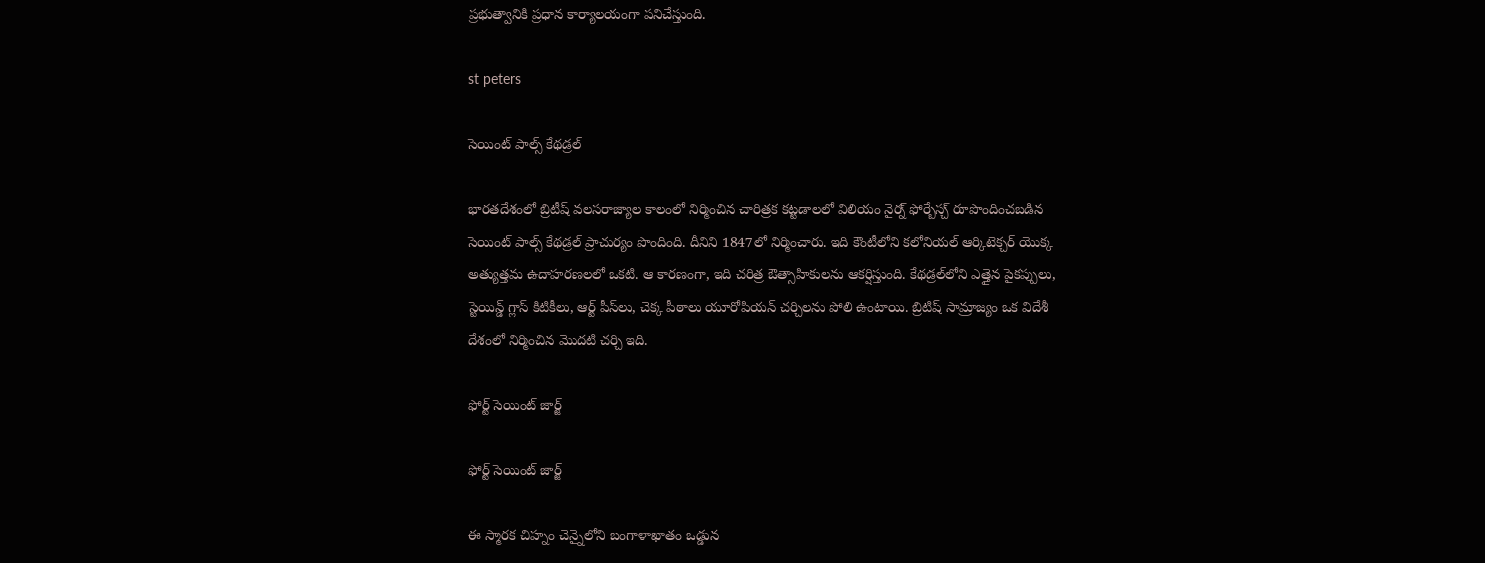ప్రభుత్వానికి ప్రధాన కార్యాలయంగా పనిచేస్తుంది.

st peters

సెయింట్ పాల్స్ కేథడ్రల్

భారతదేశంలో బ్రిటీష్ వలసరాజ్యాల కాలంలో నిర్మించిన చారిత్రక కట్టడాల‌లో విలియం నైర్న్ ఫోర్బేస్చ్ రూపొందించబడిన సెయింట్ పాల్స్ కేథడ్రల్ ప్రాచుర్యం పొందింది. దీనిని 1847లో నిర్మించారు. ఇది కౌంటీలోని కలోనియల్ ఆర్కిటెక్చర్ యొక్క అత్యుత్తమ ఉదాహరణలలో ఒకటి. ఆ కారణంగా, ఇది చరిత్ర ఔత్సాహికులను ఆకర్షిస్తుంది. కేథడ్రల్‌లోని ఎత్తైన పైకప్పులు, స్టెయిన్డ్ గ్లాస్ కిటికీలు, ఆర్ట్ పీస్‌లు, చెక్క పీఠాలు యూరోపియన్ చర్చిలను పోలి ఉంటాయి. బ్రిటిష్ సామ్రాజ్యం ఒక విదేశీ దేశంలో నిర్మించిన మొదటి చర్చి ఇది.

ఫోర్ట్ సెయింట్ జార్జ్

ఫోర్ట్ సెయింట్ జార్జ్

ఈ స్మారక చిహ్నం చెన్నైలోని బంగాళాఖాతం ఒడ్డున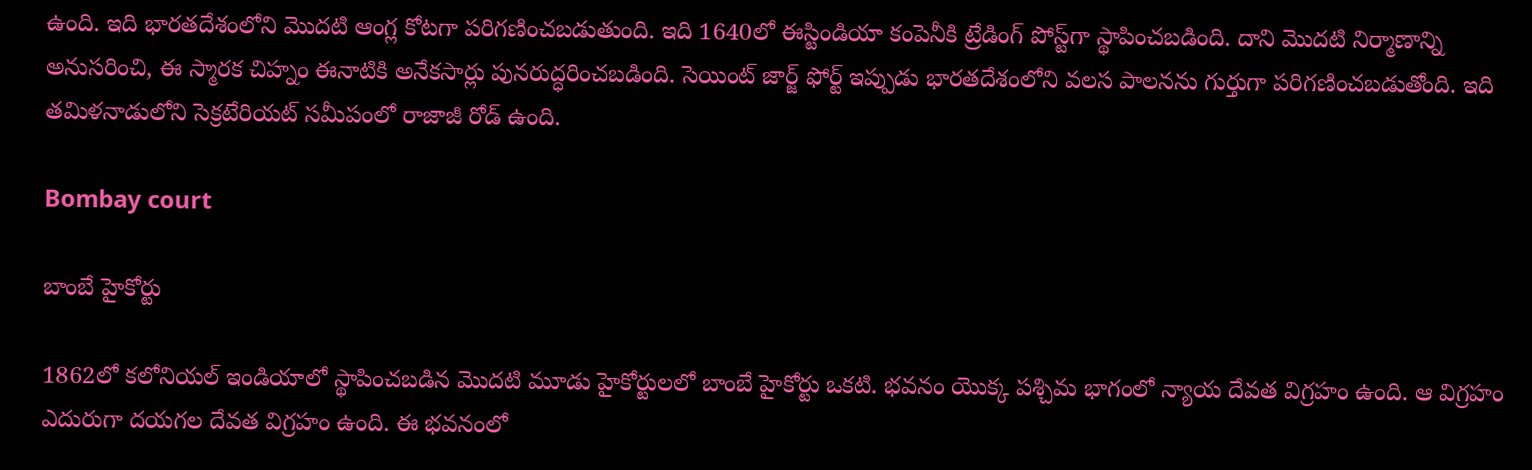ఉంది. ఇది భారతదేశంలోని మొదటి ఆంగ్ల కోటగా పరిగణించబడుతుంది. ఇది 1640లో ఈస్టిండియా కంపెనీకి ట్రేడింగ్ పోస్ట్‌గా స్థాపించబడింది. దాని మొదటి నిర్మాణాన్ని అనుసరించి, ఈ స్మారక చిహ్నం ఈనాటికి అనేకసార్లు పునరుద్ధరించబడింది. సెయింట్ జార్జ్ ఫోర్ట్ ఇప్పుడు భారతదేశంలోని వలస పాలనను గుర్తుగా ప‌రిగ‌ణించ‌బ‌డుతోంది. ఇది త‌మిళ‌నాడులోని సెక్ర‌టేరియ‌ట్ స‌మీపంలో రాజాజీ రోడ్ ఉంది.

Bombay court

బాంబే హైకోర్టు

1862లో కలోనియల్ ఇండియాలో స్థాపించబడిన మొదటి మూడు హైకోర్టులలో బాంబే హైకోర్టు ఒకటి. భవనం యొక్క పశ్చిమ భాగంలో న్యాయ దేవత విగ్రహం ఉంది. ఆ విగ్ర‌హం ఎదురుగా దయగల దేవత విగ్రహం ఉంది. ఈ భవనంలో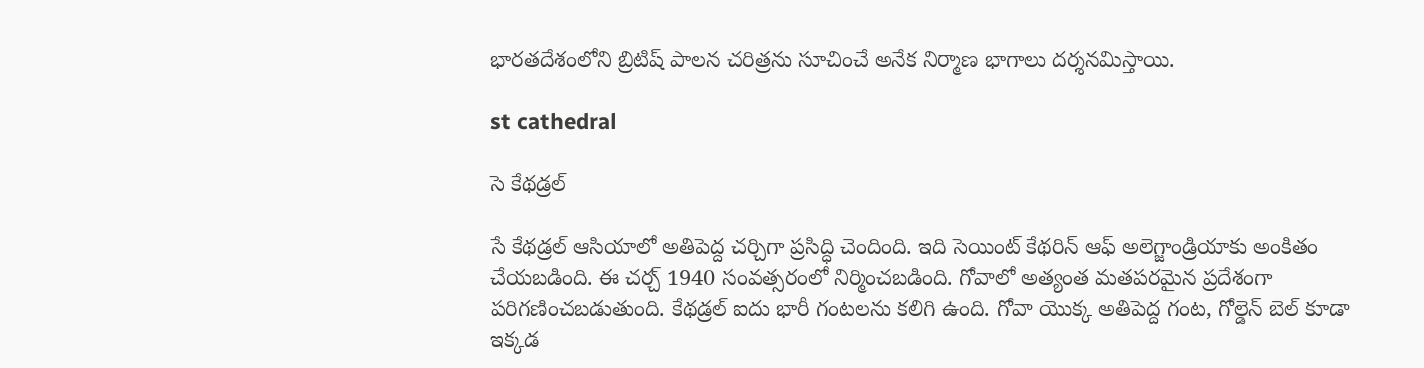భారతదేశంలోని బ్రిటిష్ పాలన చరిత్రను సూచించే అనేక నిర్మాణ భాగాలు ద‌ర్శ‌న‌మిస్తాయి.

st cathedral

సె కేథడ్రల్

సే కేథడ్రల్ ఆసియాలో అతిపెద్ద చర్చిగా ప్రసిద్ధి చెందింది. ఇది సెయింట్ కేథరిన్ ఆఫ్ అలెగ్జాండ్రియాకు అంకితం చేయబడింది. ఈ చ‌ర్చ్‌ 1940 సంవత్సరంలో నిర్మించబడింది. గోవాలో అత్యంత మతపరమైన ప్రదేశంగా పరిగణించబడుతుంది. కేథడ్రల్ ఐదు భారీ గంటలను కలిగి ఉంది. గోవా యొక్క అతిపెద్ద గంట, గోల్డెన్ బెల్ కూడా ఇక్కడ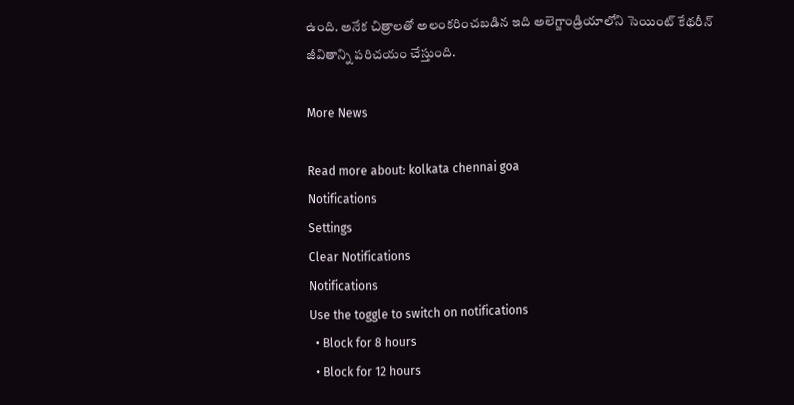ఉంది. అనేక చిత్రాలతో అలంకరించబడిన ఇది అలెగ్జాండ్రియాలోని సెయింట్ కేథరీన్ జీవితాన్ని ప‌రిచ‌యం చేస్తుంది.

More News

Read more about: kolkata chennai goa
Notifications
Settings
Clear Notifications
Notifications
Use the toggle to switch on notifications
  • Block for 8 hours
  • Block for 12 hours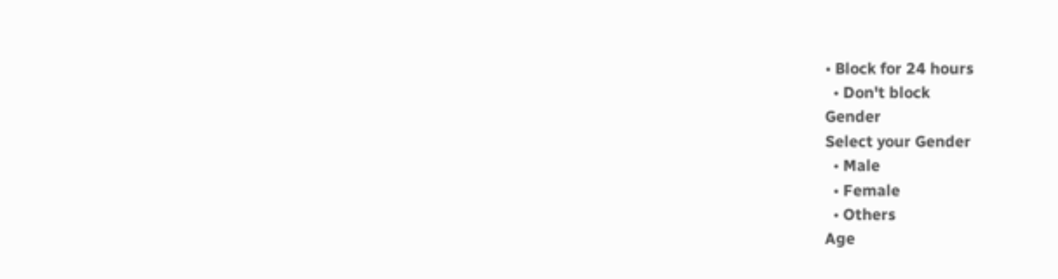• Block for 24 hours
  • Don't block
Gender
Select your Gender
  • Male
  • Female
  • Others
Age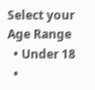Select your Age Range
  • Under 18
  •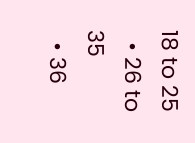18 to 25
  • 26 to 35
  • 36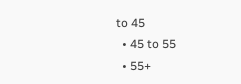to 45
  • 45 to 55
  • 55+